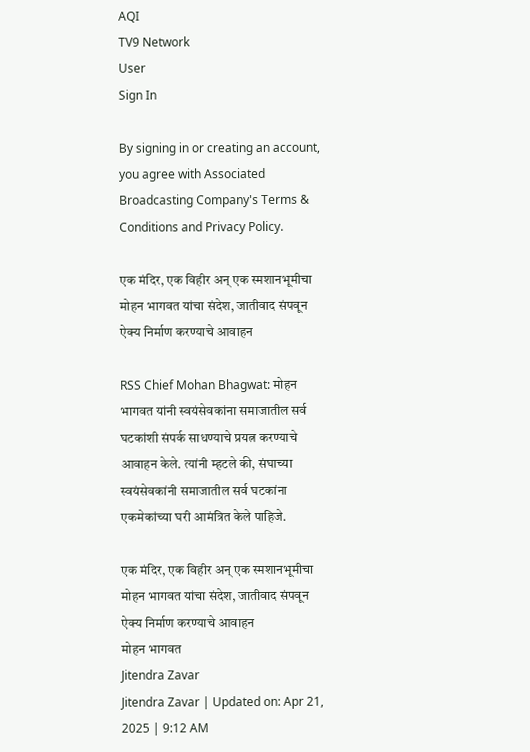AQI
TV9 Network
User
Sign In

By signing in or creating an account, you agree with Associated Broadcasting Company's Terms & Conditions and Privacy Policy.

एक मंदिर, एक विहीर अन् एक स्मशानभूमीचा मोहन भागवत यांचा संदेश, जातीवाद संपवून ऐक्य निर्माण करण्याचे आवाहन

RSS Chief Mohan Bhagwat: मोहन भागवत यांनी स्वयंसेवकांना समाजातील सर्व घटकांशी संपर्क साधण्याचे प्रयत्न करण्याचे आवाहन केले. त्यांनी म्हटले की, संघाच्या स्वयंसेवकांनी समाजातील सर्व घटकांना एकमेकांच्या घरी आमंत्रित केले पाहिजे.

एक मंदिर, एक विहीर अन् एक स्मशानभूमीचा मोहन भागवत यांचा संदेश, जातीवाद संपवून ऐक्य निर्माण करण्याचे आवाहन
मोहन भागवत
Jitendra Zavar
Jitendra Zavar | Updated on: Apr 21, 2025 | 9:12 AM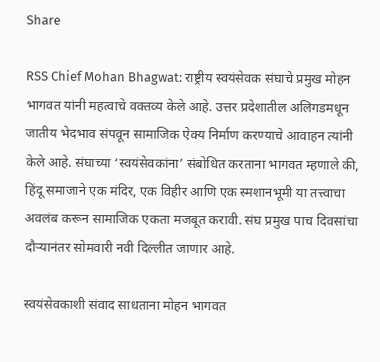Share

RSS Chief Mohan Bhagwat: राष्ट्रीय स्वयंसेवक संघाचे प्रमुख मोहन भागवत यांनी महत्वाचे वक्तव्य केले आहे. उत्तर प्रदेशातील अलिगडमधून जातीय भेदभाव संपवून सामाजिक ऐक्य निर्माण करण्याचे आवाहन त्यांनी केले आहे. संघाच्या ‘स्वयंसेवकांना’ संबोधित करताना भागवत म्हणाले की, हिंदू समाजाने एक मंदिर, एक विहीर आणि एक स्मशानभूमी या तत्त्वाचा अवलंब करून सामाजिक एकता मजबूत करावी. संघ प्रमुख पाच दिवसांचा दौऱ्यानंतर सोमवारी नवी दिल्लीत जाणार आहे.

स्वयंसेवकाशी संवाद साधताना मोहन भागवत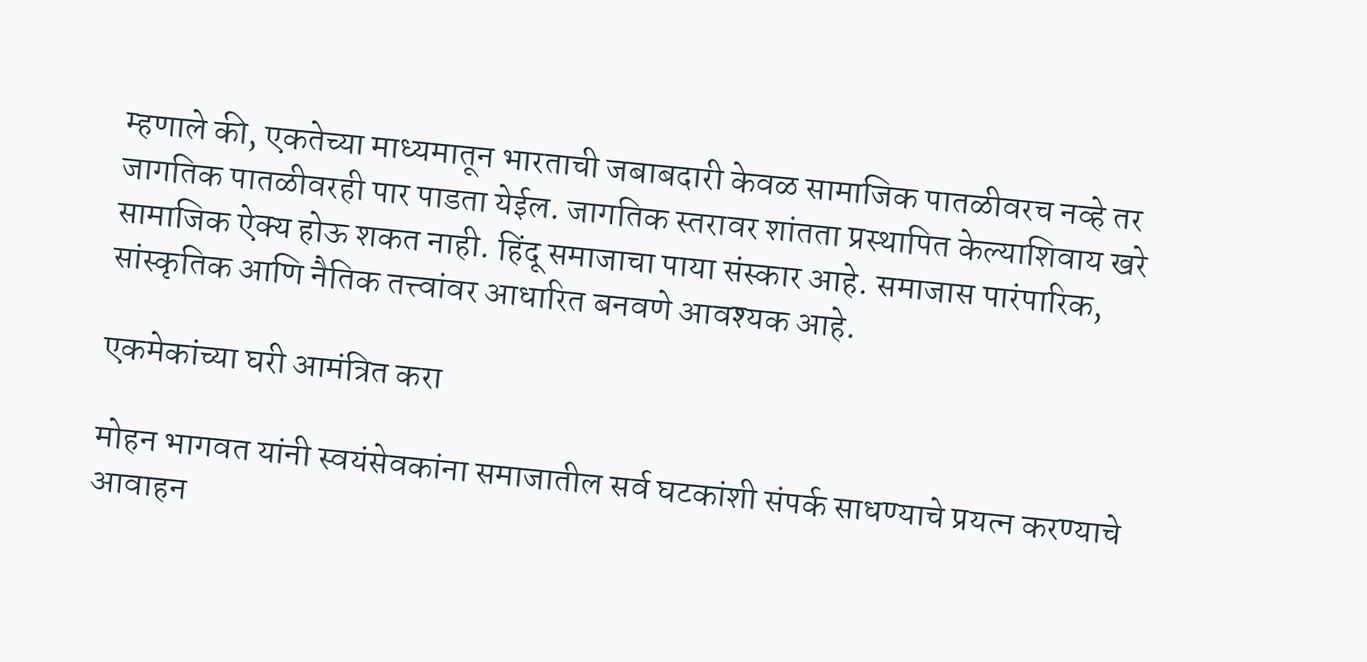म्हणाले की, एकतेच्या माध्यमातून भारताची जबाबदारी केवळ सामाजिक पातळीवरच नव्हे तर जागतिक पातळीवरही पार पाडता येईल. जागतिक स्तरावर शांतता प्रस्थापित केल्याशिवाय खरे सामाजिक ऐक्य होऊ शकत नाही. हिंदू समाजाचा पाया संस्कार आहे. समाजास पारंपारिक, सांस्कृतिक आणि नैतिक तत्त्वांवर आधारित बनवणे आवश्यक आहे.

एकमेकांच्या घरी आमंत्रित करा

मोहन भागवत यांनी स्वयंसेवकांना समाजातील सर्व घटकांशी संपर्क साधण्याचे प्रयत्न करण्याचे आवाहन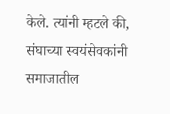केले. त्यांनी म्हटले की, संघाच्या स्वयंसेवकांनी समाजातील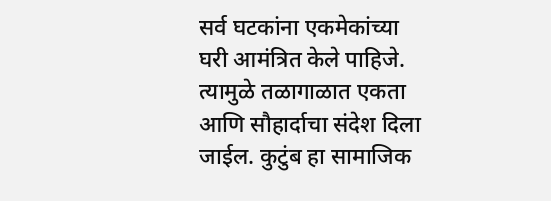सर्व घटकांना एकमेकांच्या घरी आमंत्रित केले पाहिजे. त्यामुळे तळागाळात एकता आणि सौहार्दाचा संदेश दिला जाईल. कुटुंब हा सामाजिक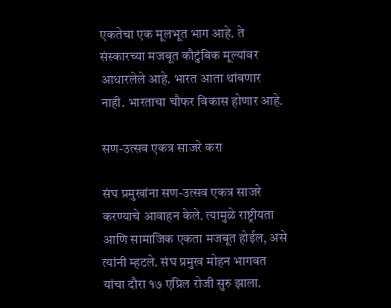एकतेचा एक मूलभूत भाग आहे. ते संस्कारच्या मजबूत कौटुंबिक मूल्यांवर आधारलेले आहे. भारत आता थांबणार नाही. भारताचा चौफर विकास होणार आहे.

सण-उत्सव एकत्र साजरे करा

संघ प्रमुखांना सण-उत्सव एकत्र साजरे करण्याचे आवाहन केले. त्यामुळे राष्ट्रीयता आणि सामाजिक एकता मजबूत होईल, असे त्यांनी म्हटले. संघ प्रमुख मोहन भागवत यांचा दौरा १७ एप्रिल रोजी सुरु झाला.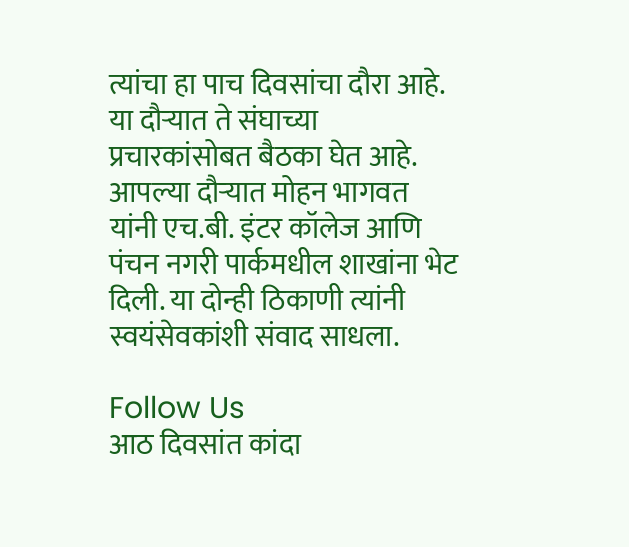त्यांचा हा पाच दिवसांचा दौरा आहे. या दौऱ्यात ते संघाच्या प्रचारकांसोबत बैठका घेत आहे. आपल्या दौऱ्यात मोहन भागवत यांनी एच.बी. इंटर कॉलेज आणि पंचन नगरी पार्कमधील शाखांना भेट दिली. या दोन्ही ठिकाणी त्यांनी स्वयंसेवकांशी संवाद साधला.

Follow Us
आठ दिवसांत कांदा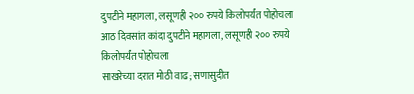दुपटीने महागला, लसूणही २०० रुपये किलोपर्यंत पोहोचला
आठ दिवसांत कांदा दुपटीने महागला, लसूणही २०० रुपये किलोपर्यंत पोहोचला
साखरेच्या दरात मोठी वाढ; सणासुदीत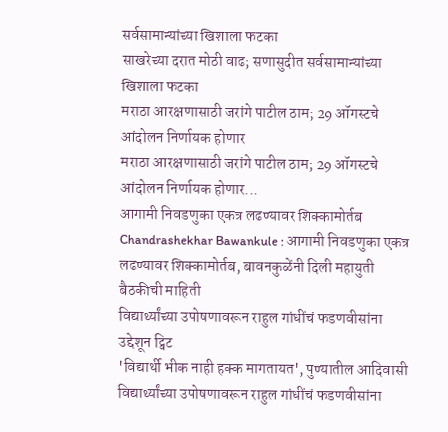सर्वसामान्यांच्या खिशाला फटका
साखरेच्या दरात मोठी वाढ; सणासुदीत सर्वसामान्यांच्या खिशाला फटका
मराठा आरक्षणासाठी जरांगे पाटील ठाम; 29 ऑगस्टचे आंदोलन निर्णायक होणार
मराठा आरक्षणासाठी जरांगे पाटील ठाम; 29 ऑगस्टचे आंदोलन निर्णायक होणार...
आगामी निवडणुका एकत्र लढण्यावर शिक्कामोर्तब
Chandrashekhar Bawankule : आगामी निवडणुका एकत्र लढण्यावर शिक्कामोर्तब, बावनकुळेंनी दिली महायुती बैठकीची माहिती
विद्यार्थ्यांच्या उपोषणावरून राहुल गांधींचं फडणवीसांना उद्देशून ट्विट
'विद्यार्थी भीक नाही हक्क मागतायत', पुण्यातील आदिवासी विद्यार्थ्यांच्या उपोषणावरून राहुल गांधींचं फडणवीसांना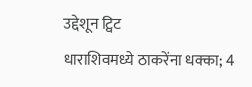उद्देशून ट्विट
धाराशिवमध्ये ठाकरेंना धक्का; 4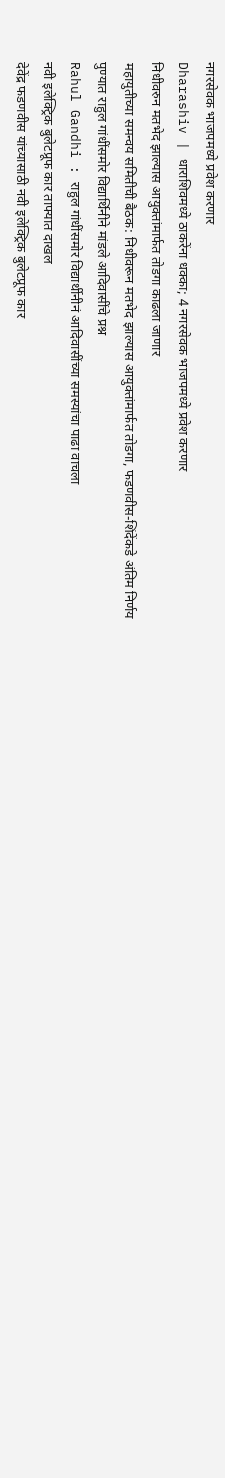नगरसेवक भाजपमध्ये प्रवेश करणार
Dharashiv | धाराशिवमध्ये ठाकरेंना धक्का; 4 नगरसेवक भाजपमध्ये प्रवेश करणार
निधीवरुन मतभेद झाल्यास आयुक्तांमार्फत तोडगा काढला जाणार
महायुतीच्या समन्वय समितीची बैठक: निधीवरून मतभेद झाल्यास आयुक्तांमार्फत तोडगा, फडणवीस-शिंदेंकडे अंतिम निर्णय
पुण्यात राहुल गांधींसमोर विद्यार्थिनीने मांडले आदिवासींचे प्रश्न
Rahul Gandhi : राहुल गांधींसमोर विद्यार्थीनीनं आदिवासींच्या समस्यांचा पाढा वाचला
नवी इलेक्ट्रिक बुलेटप्रूफ कार ताफ्यात दाखल
देवेंद्र फडणवीस यांच्यासाठी नवी इलेक्ट्रिक बुलेटप्रूफ कार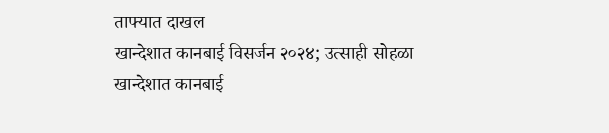ताफ्यात दाखल
खान्देशात कानबाई विसर्जन २०२४; उत्साही सोहळा
खान्देशात कानबाई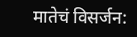मातेचं विसर्जन: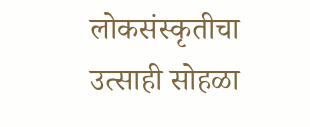लोकसंस्कृतीचा उत्साही सोहळा